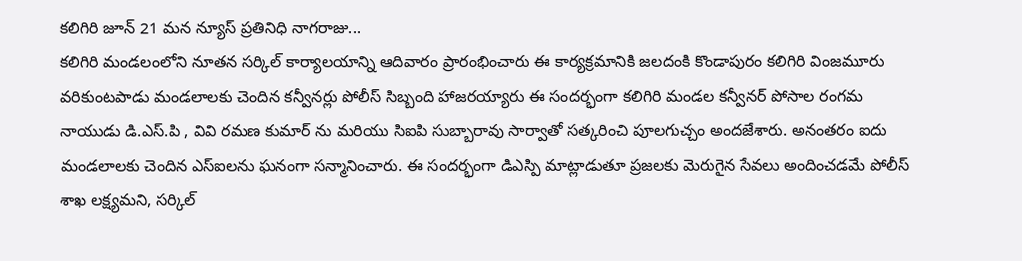కలిగిరి జూన్ 21 మన న్యూస్ ప్రతినిధి నాగరాజు...
కలిగిరి మండలంలోని నూతన సర్కిల్ కార్యాలయాన్ని ఆదివారం ప్రారంభించారు ఈ కార్యక్రమానికి జలదంకి కొండాపురం కలిగిరి వింజమూరు వరికుంటపాడు మండలాలకు చెందిన కన్వీనర్లు పోలీస్ సిబ్బంది హాజరయ్యారు ఈ సందర్భంగా కలిగిరి మండల కన్వీనర్ పోసాల రంగమ నాయుడు డి.ఎస్.పి , వివి రమణ కుమార్ ను మరియు సిఐపి సుబ్బారావు సార్వాతో సత్కరించి పూలగుచ్చం అందజేశారు. అనంతరం ఐదు మండలాలకు చెందిన ఎస్ఐలను ఘనంగా సన్మానించారు. ఈ సందర్భంగా డిఎస్పి మాట్లాడుతూ ప్రజలకు మెరుగైన సేవలు అందించడమే పోలీస్ శాఖ లక్ష్యమని, సర్కిల్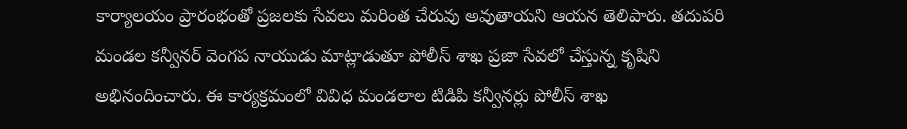కార్యాలయం ప్రారంభంతో ప్రజలకు సేవలు మరింత చేరువు అవుతాయని ఆయన తెలిపారు. తదుపరి మండల కన్వీనర్ వెంగప నాయుడు మాట్లాడుతూ పోలీస్ శాఖ ప్రజా సేవలో చేస్తున్న కృషిని అభినందించారు. ఈ కార్యక్రమంలో వివిధ మండలాల టిడిపి కన్వీనర్లు పోలీస్ శాఖ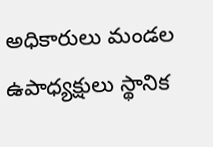అధికారులు మండల ఉపాధ్యక్షులు స్థానిక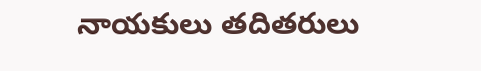నాయకులు తదితరులు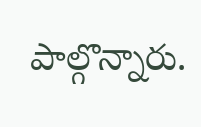పాల్గొన్నారు.